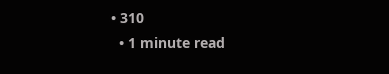• 310
  • 1 minute read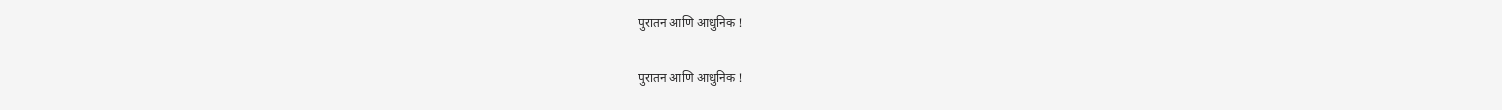पुरातन आणि आधुनिक !

पुरातन आणि आधुनिक !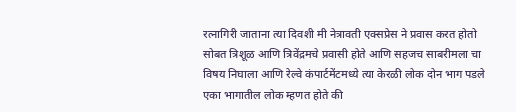रत्नागिरी जाताना त्या दिवशी मी नेत्रावती एक्सप्रेस ने प्रवास करत होतो सोबत त्रिशूळ आणि त्रिवेंद्रमचे प्रवासी होते आणि सहजच साबरीमला चा विषय निघाला आणि रेल्वे कंपार्टमेंटमध्ये त्या केरळी लोक दोन भाग पडले एका भागातील लोक म्हणत होते की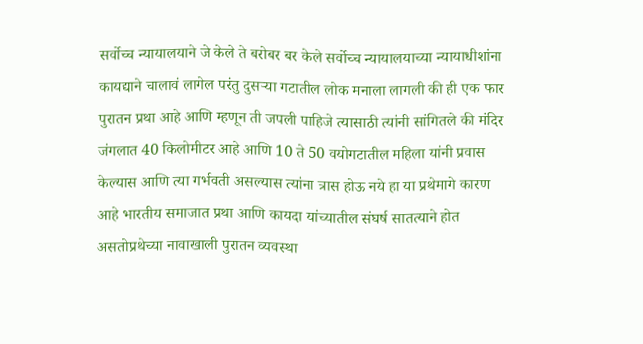सर्वोच्च न्यायालयाने जे केले ते बरोबर बर केले सर्वोच्च न्यायालयाच्या न्यायाधीशांना कायद्याने चालावं लागेल परंतु दुसऱ्या गटातील लोक मनाला लागली की ही एक फार पुरातन प्रथा आहे आणि म्हणून ती जपली पाहिजे त्यासाठी त्यांनी सांगितले की मंदिर जंगलात 40 किलोमीटर आहे आणि 10 ते 50 वयोगटातील महिला यांनी प्रवास केल्यास आणि त्या गर्भवती असल्यास त्यांना त्रास होऊ नये हा या प्रथेमागे कारण आहे भारतीय समाजात प्रथा आणि कायदा यांच्यातील संघर्ष सातत्याने होत असतोप्रथेच्या नावाखाली पुरातन व्यवस्था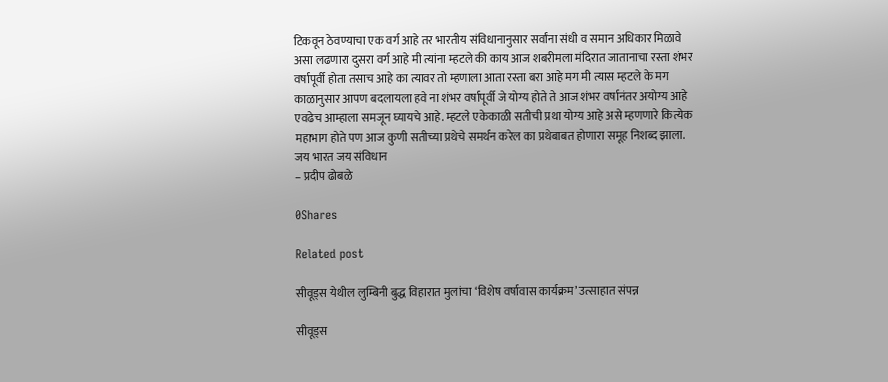टिकवून ठेवण्याचा एक वर्ग आहे तर भारतीय संविधानानुसार सर्वांना संधी व समान अधिकार मिळावे असा लढणारा दुसरा वर्ग आहे मी त्यांना म्हटले की काय आज शबरीमला मंदिरात जातानाचा रस्ता शंभर वर्षापूर्वी होता तसाच आहे का त्यावर तो म्हणाला आता रस्ता बरा आहे मग मी त्यास म्हटले के मग काळानुसार आपण बदलायला हवे ना शंभर वर्षापूर्वी जे योग्य होते ते आज शंभर वर्षानंतर अयोग्य आहे एवढेच आम्हाला समजून घ्यायचे आहे. म्हटले एकेकाळी सतीची प्रथा योग्य आहे असे म्हणणारे कित्येक महाभाग होते पण आज कुणी सतीच्या प्रथेचे समर्थन करेल का प्रथेबाबत होणारा समूह निशब्द झाला.
जय भारत जय संविधान
– प्रदीप ढोबळे

0Shares

Related post

सीवूड्स येथील लुम्बिनी बुद्ध विहारात मुलांचा ‘विशेष वर्षावास कार्यक्रम’ उत्साहात संपन्न

सीवूड्स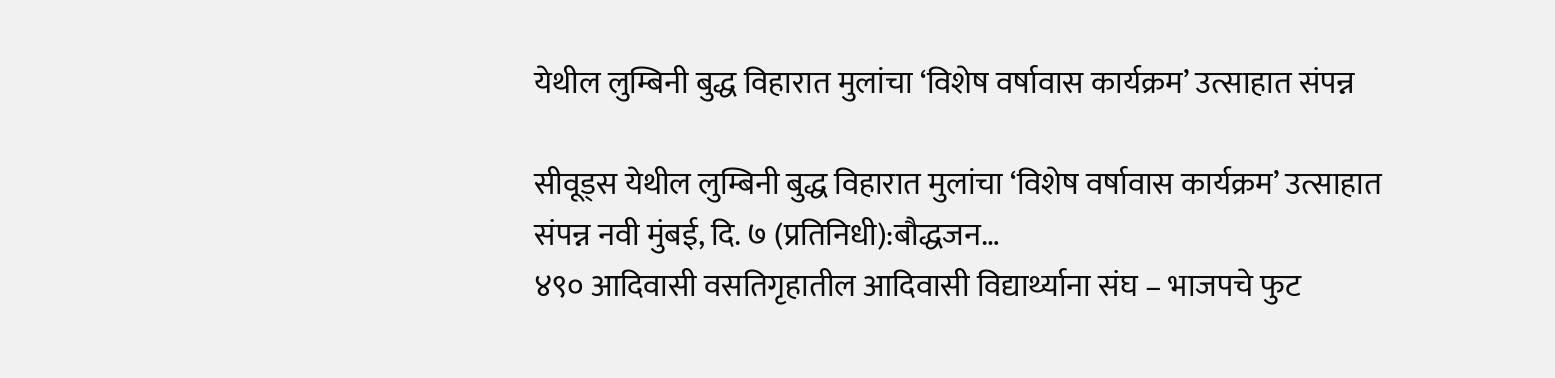येथील लुम्बिनी बुद्ध विहारात मुलांचा ‘विशेष वर्षावास कार्यक्रम’ उत्साहात संपन्न

सीवूड्स येथील लुम्बिनी बुद्ध विहारात मुलांचा ‘विशेष वर्षावास कार्यक्रम’ उत्साहात संपन्न नवी मुंबई, दि. ७ (प्रतिनिधी):बौद्धजन…
४९० आदिवासी वसतिगृहातील आदिवासी विद्यार्थ्याना संघ – भाजपचे फुट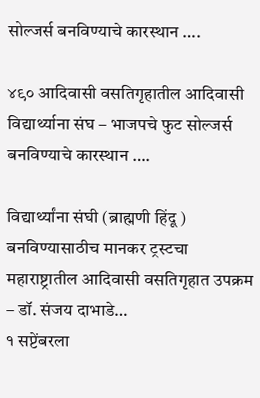सोल्जर्स बनविण्याचे कारस्थान ….

४९० आदिवासी वसतिगृहातील आदिवासी विद्यार्थ्याना संघ – भाजपचे फुट सोल्जर्स बनविण्याचे कारस्थान ….

विद्यार्थ्यांना संघी (ब्राह्मणी हिंदू ) बनविण्यासाठीच मानकर ट्रस्टचा महाराष्ट्रातील आदिवासी वसतिगृहात उपक्रम – डॉ. संजय दाभाडे…
१ सप्टेंबरला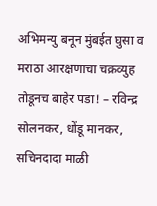अभिमन्यु बनून मुंबईत घुसा व मराठा आरक्षणाचा चक्रव्युह तोडूनच बाहेर पडा! – रविन्द्र सोलनकर, धोंडू मानकर, सचिनदादा माळी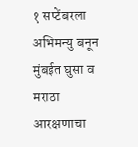१ सप्टेंबरला अभिमन्यु बनून मुंबईत घुसा व मराठा आरक्षणाचा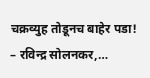चक्रव्युह तोडूनच बाहेर पडा! – रविन्द्र सोलनकर,…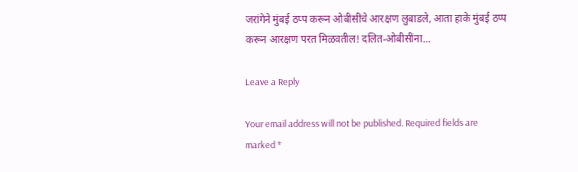जरांगेने मुंबई ठप्प करून ओबीसींचे आरक्षण लुबाडले, आता हाके मुंबई ठप्प करून आरक्षण परत मिळवतील! दलित-ओबीसींना…

Leave a Reply

Your email address will not be published. Required fields are marked *